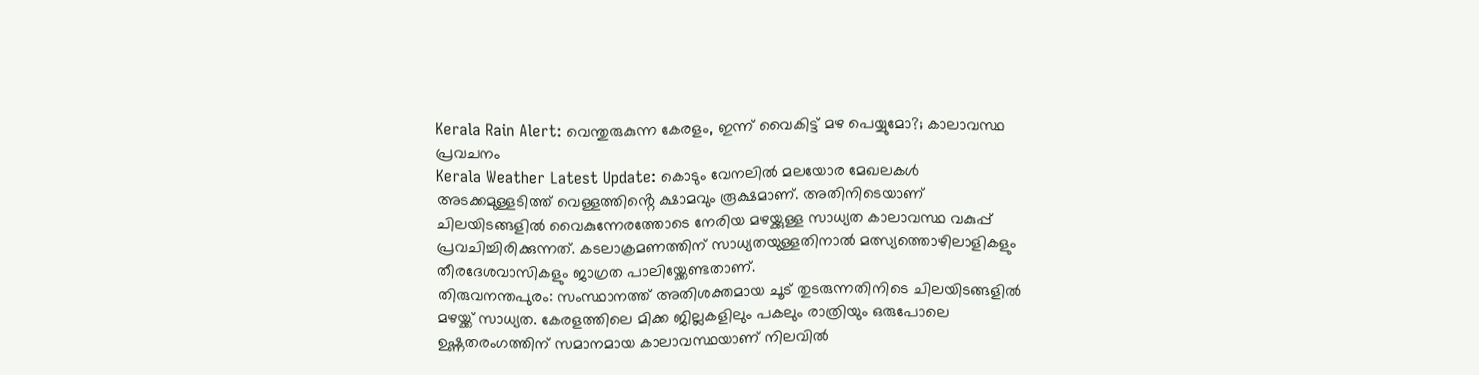Kerala Rain Alert: വെന്തുരുകുന്ന കേരളം, ഇന്ന് വൈകിട്ട് മഴ പെയ്യുമോ?; കാലാവസ്ഥ പ്രവചനം
Kerala Weather Latest Update: കൊടും വേനലിൽ മലയോര മേഖലകൾ അടക്കമുള്ളടിത്ത് വെള്ളത്തിൻ്റെ ക്ഷാമവും രൂക്ഷമാണ്. അതിനിടെയാണ് ചിലയിടങ്ങളിൽ വൈകുന്നേരത്തോടെ നേരിയ മഴയ്ക്കുള്ള സാധ്യത കാലാവസ്ഥ വകുപ്പ് പ്രവചിച്ചിരിക്കുന്നത്. കടലാക്രമണത്തിന് സാധ്യതയുള്ളതിനാൽ മത്സ്യത്തൊഴിലാളികളും തീരദേശവാസികളും ജാഗ്രത പാലിയ്ക്കേണ്ടതാണ്.
തിരുവനന്തപുരം: സംസ്ഥാനത്ത് അതിശക്തമായ ചൂട് തുടരുന്നതിനിടെ ചിലയിടങ്ങളിൽ മഴയ്ക്ക് സാധ്യത. കേരളത്തിലെ മിക്ക ജില്ലകളിലും പകലും രാത്രിയും ഒരുപോലെ ഉഷ്ണതരംഗത്തിന് സമാനമായ കാലാവസ്ഥയാണ് നിലവിൽ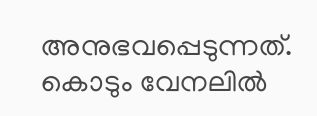അനുഭവപ്പെടുന്നത്. കൊടും വേനലിൽ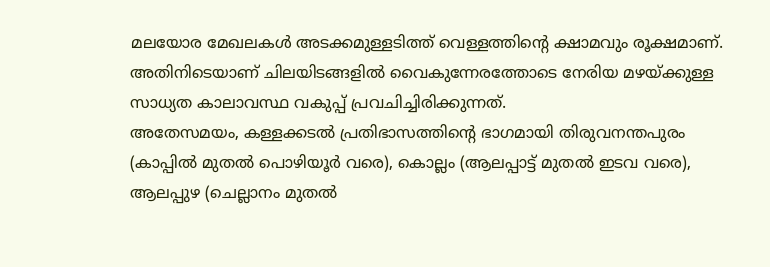മലയോര മേഖലകൾ അടക്കമുള്ളടിത്ത് വെള്ളത്തിൻ്റെ ക്ഷാമവും രൂക്ഷമാണ്. അതിനിടെയാണ് ചിലയിടങ്ങളിൽ വൈകുന്നേരത്തോടെ നേരിയ മഴയ്ക്കുള്ള സാധ്യത കാലാവസ്ഥ വകുപ്പ് പ്രവചിച്ചിരിക്കുന്നത്.
അതേസമയം, കള്ളക്കടൽ പ്രതിഭാസത്തിന്റെ ഭാഗമായി തിരുവനന്തപുരം (കാപ്പിൽ മുതൽ പൊഴിയൂർ വരെ), കൊല്ലം (ആലപ്പാട്ട് മുതൽ ഇടവ വരെ), ആലപ്പുഴ (ചെല്ലാനം മുതൽ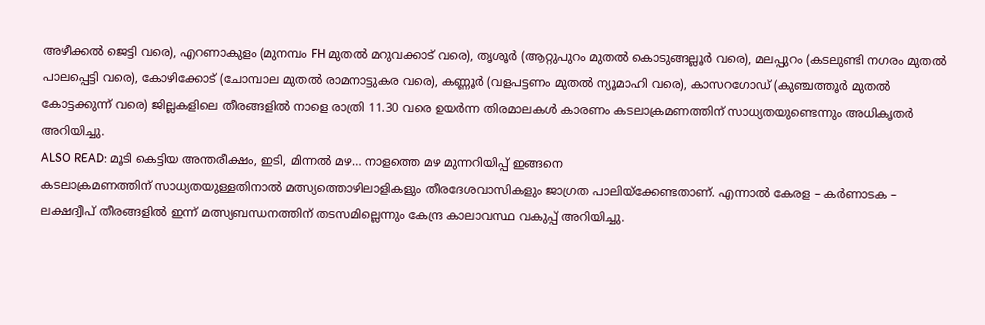അഴീക്കൽ ജെട്ടി വരെ), എറണാകുളം (മുനമ്പം FH മുതൽ മറുവക്കാട് വരെ), തൃശൂർ (ആറ്റുപുറം മുതൽ കൊടുങ്ങല്ലൂർ വരെ), മലപ്പുറം (കടലുണ്ടി നഗരം മുതൽ പാലപ്പെട്ടി വരെ), കോഴിക്കോട് (ചോമ്പാല മുതൽ രാമനാട്ടുകര വരെ), കണ്ണൂർ (വളപട്ടണം മുതൽ ന്യൂമാഹി വരെ), കാസറഗോഡ് (കുഞ്ചത്തൂർ മുതൽ കോട്ടക്കുന്ന് വരെ) ജില്ലകളിലെ തീരങ്ങളിൽ നാളെ രാത്രി 11.30 വരെ ഉയർന്ന തിരമാലകൾ കാരണം കടലാക്രമണത്തിന് സാധ്യതയുണ്ടെന്നും അധികൃതർ അറിയിച്ചു.
ALSO READ: മൂടി കെട്ടിയ അന്തരീക്ഷം, ഇടി, മിന്നൽ മഴ… നാളത്തെ മഴ മുന്നറിയിപ്പ് ഇങ്ങനെ
കടലാക്രമണത്തിന് സാധ്യതയുള്ളതിനാൽ മത്സ്യത്തൊഴിലാളികളും തീരദേശവാസികളും ജാഗ്രത പാലിയ്ക്കേണ്ടതാണ്. എന്നാൽ കേരള – കർണാടക – ലക്ഷദ്വീപ് തീരങ്ങളിൽ ഇന്ന് മത്സ്യബന്ധനത്തിന് തടസമില്ലെന്നും കേന്ദ്ര കാലാവസ്ഥ വകുപ്പ് അറിയിച്ചു.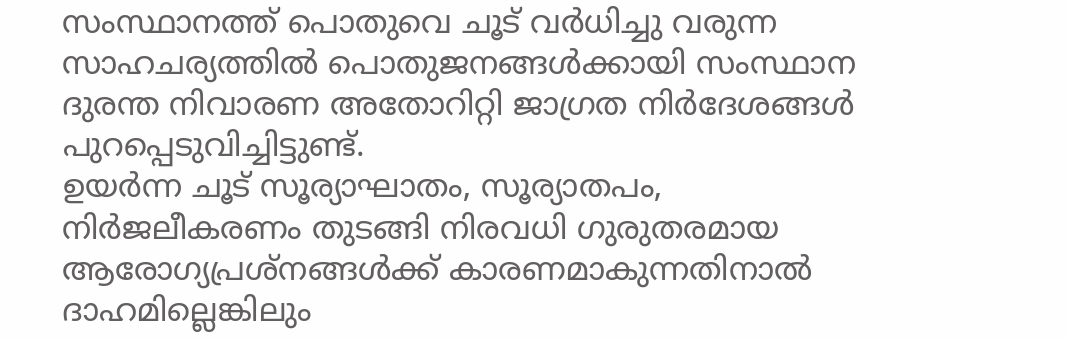സംസ്ഥാനത്ത് പൊതുവെ ചൂട് വർധിച്ചു വരുന്ന സാഹചര്യത്തിൽ പൊതുജനങ്ങൾക്കായി സംസ്ഥാന ദുരന്ത നിവാരണ അതോറിറ്റി ജാഗ്രത നിർദേശങ്ങൾ പുറപ്പെടുവിച്ചിട്ടുണ്ട്.
ഉയർന്ന ചൂട് സൂര്യാഘാതം, സൂര്യാതപം, നിർജലീകരണം തുടങ്ങി നിരവധി ഗുരുതരമായ ആരോഗ്യപ്രശ്നങ്ങൾക്ക് കാരണമാകുന്നതിനാൽ ദാഹമില്ലെങ്കിലും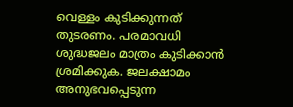വെള്ളം കുടിക്കുന്നത് തുടരണം. പരമാവധി ശുദ്ധജലം മാത്രം കുടിക്കാൻ ശ്രമിക്കുക. ജലക്ഷാമം അനുഭവപ്പെടുന്ന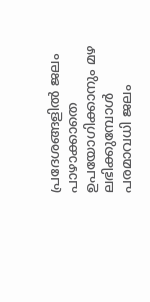പ്രദേശങ്ങളിൽ ജലം പാഴാക്കാതെ ഉപയോഗിക്കാനും മഴ ലഭിക്കുമ്പോൾ പരമാവധി ജലം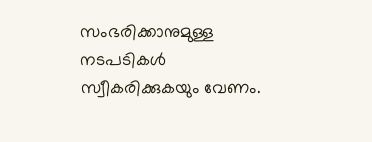സംഭരിക്കാനുമുള്ള നടപടികൾ സ്വീകരിക്കുകയും വേണം.